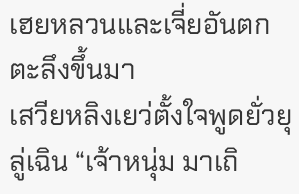เฮยหลวนและเจี่ยอันตกตะลึงขึ้นมา
เสวียหลิงเยว่ตั้งใจพูดยั่วยุลู่เฉิน “เจ้าหนุ่ม มาเถิ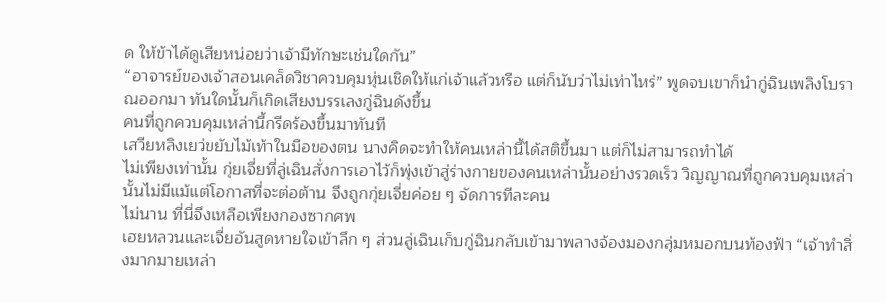ด ให้ข้าได้ดูเสียหน่อยว่าเจ้ามีทักษะเช่นใดกัน”
“อาจารย์ของเจ้าสอนเคล็ดวิชาควบคุมหุ่นเชิดให้แก่เจ้าแล้วหรือ แต่ก็นับว่าไม่เท่าไหร่” พูดจบเขาก็นำกู่ฉินเพลิงโบราณออกมา ทันใดนั้นก็เกิดเสียงบรรเลงกู่ฉินดังขึ้น
คนที่ถูกควบคุมเหล่านี้กรีดร้องขึ้นมาทันที
เสวียหลิงเยว่ขยับไม้เท้าในมือของตน นางคิดจะทำให้คนเหล่านี้ได้สติขึ้นมา แต่ก็ไม่สามารถทำได้
ไม่เพียงเท่านั้น กุ่ยเจี่ยที่ลู่เฉินสั่งการเอาไว้ก็พุ่งเข้าสู่ร่างกายของคนเหล่านั้นอย่างรวดเร็ว วิญญาณที่ถูกควบคุมเหล่านั้นไม่มีแม้แต่โอกาสที่จะต่อต้าน จึงถูกกุ่ยเจี่ยค่อย ๆ จัดการทีละคน
ไม่นาน ที่นี่จึงเหลือเพียงกองซากศพ
เฮยหลวนและเจี่ยอันสูดหายใจเข้าลึก ๆ ส่วนลู่เฉินเก็บกู่ฉินกลับเข้ามาพลางจ้องมองกลุ่มหมอกบนท้องฟ้า “เจ้าทำสิ่งมากมายเหล่า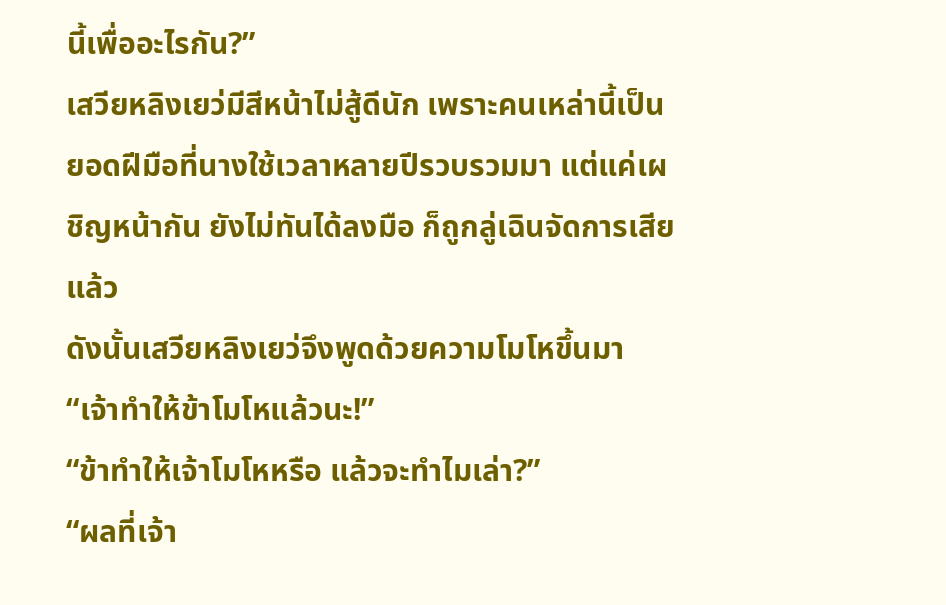นี้เพื่ออะไรกัน?”
เสวียหลิงเยว่มีสีหน้าไม่สู้ดีนัก เพราะคนเหล่านี้เป็นยอดฝีมือที่นางใช้เวลาหลายปีรวบรวมมา แต่แค่เผชิญหน้ากัน ยังไม่ทันได้ลงมือ ก็ถูกลู่เฉินจัดการเสียแล้ว
ดังนั้นเสวียหลิงเยว่จึงพูดด้วยความโมโหขึ้นมา “เจ้าทำให้ข้าโมโหแล้วนะ!”
“ข้าทำให้เจ้าโมโหหรือ แล้วจะทำไมเล่า?”
“ผลที่เจ้า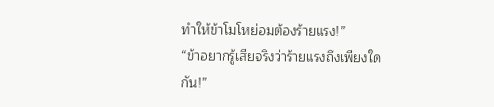ทำให้ข้าโมโหย่อมต้องร้ายแรง!”
“ข้าอยากรู้เสียจริงว่าร้ายแรงถึงเพียงใดกัน!”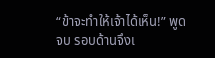“ข้าจะทำให้เจ้าได้เห็น!” พูดจบ รอบด้านจึงเ